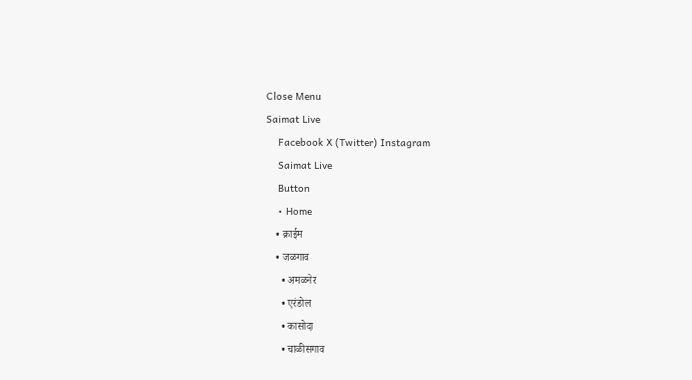Close Menu
Saimat Live
    Facebook X (Twitter) Instagram
    Saimat Live
    Button
    • Home
    • क्राईम
    • जळगाव
      • अमळनेर
      • एरंडोल
      • कासोदा
      • चाळीसगाव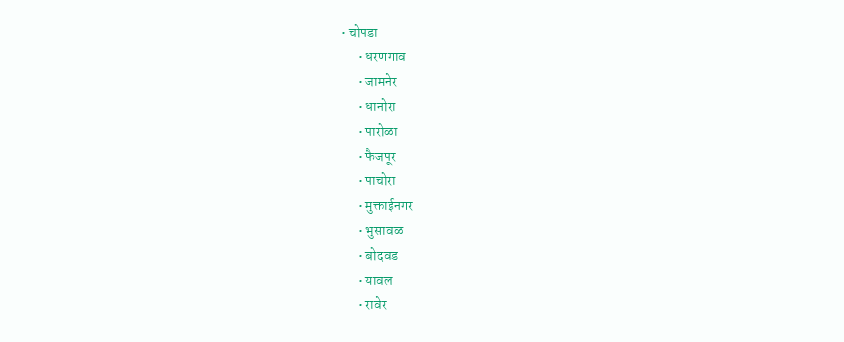• चोपडा
      • धरणगाव
      • जामनेर
      • धानोरा
      • पारोळा
      • फैजपूर
      • पाचोरा
      • मुक्ताईनगर
      • भुसावळ
      • बोदवड
      • यावल
      • रावेर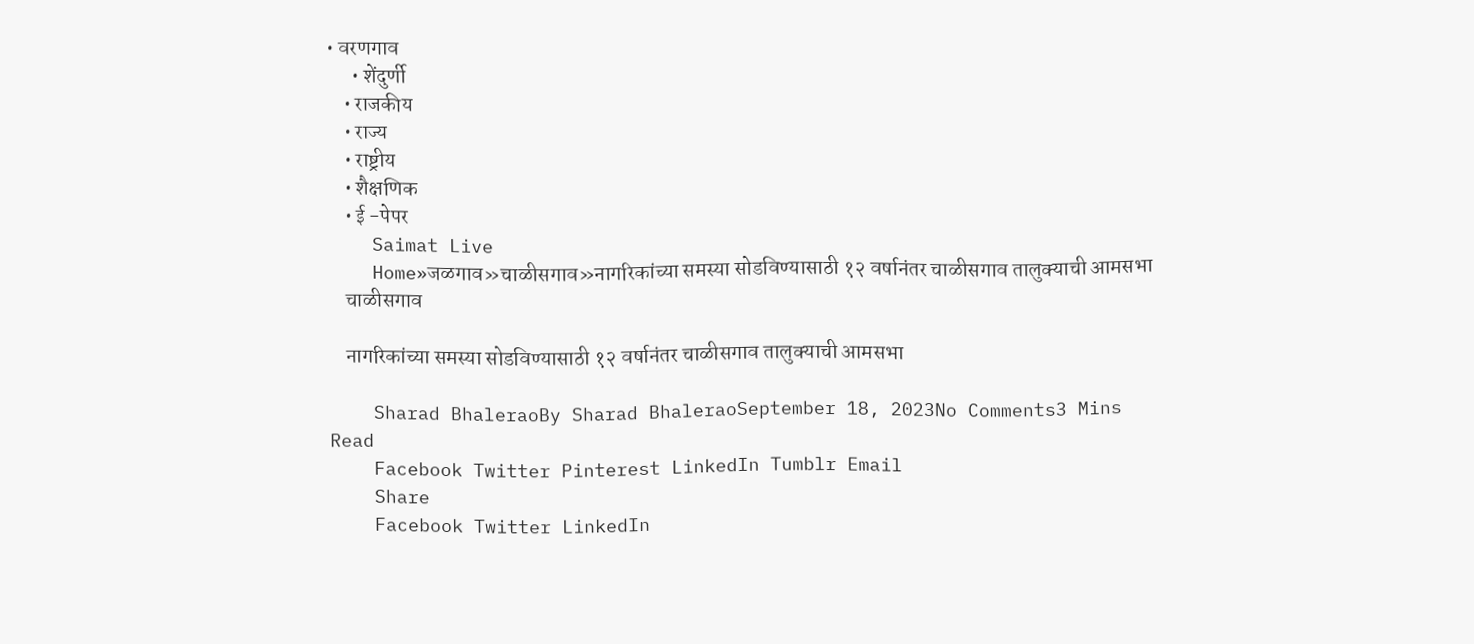• वरणगाव
      • शेंदुर्णी
    • राजकीय
    • राज्य
    • राष्ट्रीय
    • शैक्षणिक
    • ई -पेपर
    Saimat Live
    Home»जळगाव»चाळीसगाव»नागरिकांच्या समस्या सोडविण्यासाठी १२ वर्षानंतर चाळीसगाव तालुक्याची आमसभा
    चाळीसगाव

    नागरिकांच्या समस्या सोडविण्यासाठी १२ वर्षानंतर चाळीसगाव तालुक्याची आमसभा

    Sharad BhaleraoBy Sharad BhaleraoSeptember 18, 2023No Comments3 Mins Read
    Facebook Twitter Pinterest LinkedIn Tumblr Email
    Share
    Facebook Twitter LinkedIn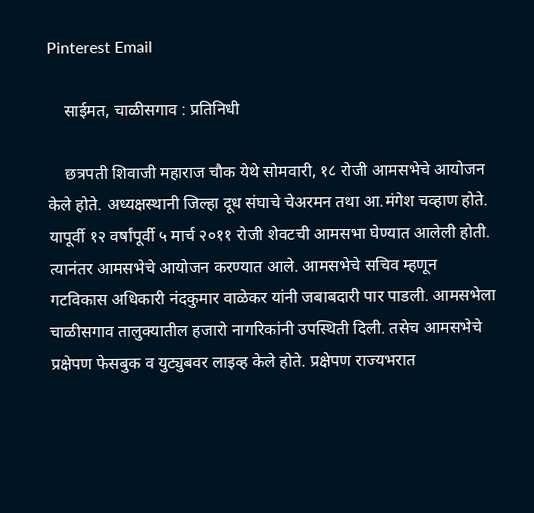Pinterest Email

    साईमत, चाळीसगाव : प्रतिनिधी

    छत्रपती शिवाजी महाराज चौक येथे सोमवारी, १८ रोजी आमसभेचे आयोजन केले होते. अध्यक्षस्थानी जिल्हा दूध संघाचे चेअरमन तथा आ.मंगेश चव्हाण होते. यापूर्वी १२ वर्षांपूर्वी ५ मार्च २०११ रोजी शेवटची आमसभा घेण्यात आलेली होती. त्यानंतर आमसभेचे आयोजन करण्यात आले. आमसभेचे सचिव म्हणून गटविकास अधिकारी नंदकुमार वाळेकर यांनी जबाबदारी पार पाडली. आमसभेला चाळीसगाव तालुक्यातील हजारो नागरिकांनी उपस्थिती दिली. तसेच आमसभेचे प्रक्षेपण फेसबुक व युट्युबवर लाइव्ह केले होते. प्रक्षेपण राज्यभरात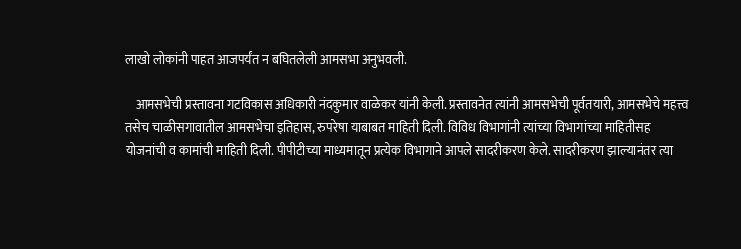लाखो लोकांनी पाहत आजपर्यंत न बघितलेली आमसभा अनुभवली.

    आमसभेची प्रस्तावना गटविकास अधिकारी नंदकुमार वाळेकर यांनी केली. प्रस्तावनेत त्यांनी आमसभेची पूर्वतयारी, आमसभेचे महत्त्व तसेच चाळीसगावातील आमसभेचा इतिहास, रुपरेषा याबाबत माहिती दिली. विविध विभागांनी त्यांच्या विभागांच्या माहितीसह योजनांची व कामांची माहिती दिली. पीपीटीच्या माध्यमातून प्रत्येक विभागाने आपले सादरीकरण केले. सादरीकरण झाल्यानंतर त्या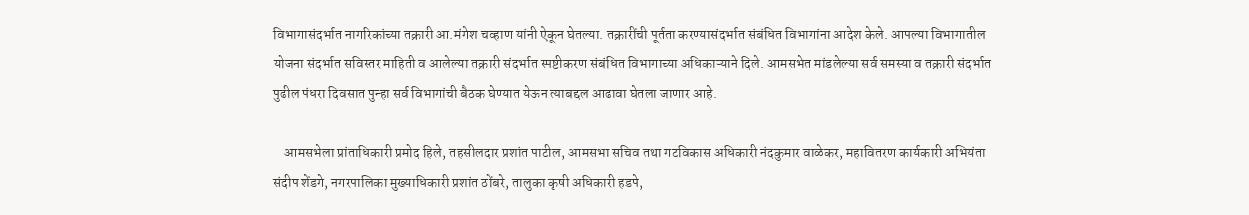विभागासंदर्भात नागरिकांच्या तक्रारी आ.मंगेश चव्हाण यांनी ऐकून घेतल्या. तक्रारींची पूर्तता करण्यासंदर्भात संबंधित विभागांना आदेश केले. आपल्या विभागातील योजना संदर्भात सविस्तर माहिती व आलेल्या तक्रारी संदर्भात स्पष्टीकरण संबंधित विभागाच्या अधिकाऱ्याने दिले. आमसभेत मांडलेल्या सर्व समस्या व तक्रारी संदर्भात पुढील पंधरा दिवसात पुन्हा सर्व विभागांची बैठक घेण्यात येऊन त्याबद्दल आढावा घेतला जाणार आहे.

    आमसभेला प्रांताधिकारी प्रमोद हिले, तहसीलदार प्रशांत पाटील, आमसभा सचिव तथा गटविकास अधिकारी नंदकुमार वाळेकर, महावितरण कार्यकारी अभियंता संदीप शेंडगे, नगरपालिका मुख्याधिकारी प्रशांत ठोंबरे, तालुका कृषी अधिकारी हडपे,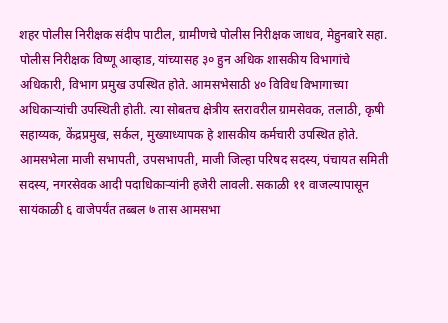शहर पोलीस निरीक्षक संदीप पाटील, ग्रामीणचे पोलीस निरीक्षक जाधव, मेहुनबारे सहा. पोलीस निरीक्षक विष्णू आव्हाड, यांच्यासह ३० हुन अधिक शासकीय विभागांचे अधिकारी, विभाग प्रमुख उपस्थित होते. आमसभेसाठी ४० विविध विभागाच्या अधिकाऱ्यांची उपस्थिती होती. त्या सोबतच क्षेत्रीय स्तरावरील ग्रामसेवक, तलाठी, कृषी सहाय्यक, केंद्रप्रमुख, सर्कल, मुख्याध्यापक हे शासकीय कर्मचारी उपस्थित होते. आमसभेला माजी सभापती, उपसभापती, माजी जिल्हा परिषद सदस्य, पंचायत समिती सदस्य, नगरसेवक आदी पदाधिकाऱ्यांनी हजेरी लावली. सकाळी ११ वाजल्यापासून सायंकाळी ६ वाजेपर्यंत तब्बल ७ तास आमसभा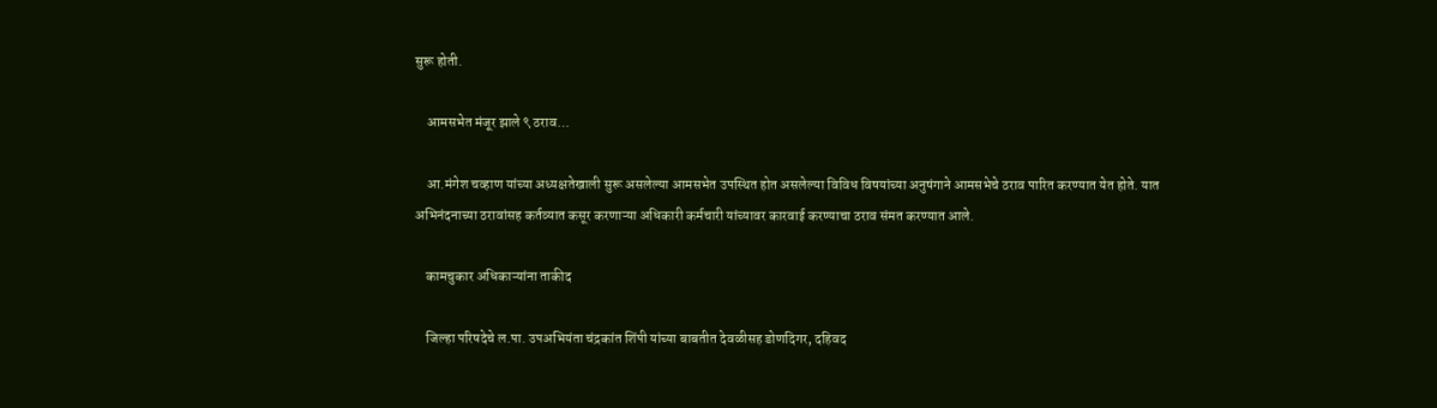सुरू होती.

    आमसभेत मंजूर झाले ९ ठराव…

    आ.मंगेश चव्हाण यांच्या अध्यक्षतेखाली सुरू असलेल्या आमसभेत उपस्थित होत असलेल्या विविध विषयांच्या अनुषंगाने आमसभेचे ठराव पारित करण्यात येत होते. यात अभिनंदनाच्या ठरावांसह कर्तव्यात कसूर करणाऱ्या अधिकारी कर्मचारी यांच्यावर कारवाई करण्याचा ठराव संमत करण्यात आले.

    कामचुकार अधिकाऱ्यांना ताकीद

    जिल्हा परिषदेचे ल.पा. उपअभियंता चंद्रकांत शिंपी यांच्या बाबतीत देवळीसह डोणदिगर, दहिवद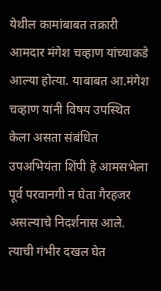येथील कामांबाबत तक्रारी आमदार मंगेश चव्हाण यांच्याकडे आल्या होत्या. याबाबत आ.मंगेश चव्हाण यांनी विषय उपस्थित केला असता संबंधित उपअभियंता शिंपी हे आमसभेला पूर्व परवानगी न घेता गैरहजर असल्याचे निदर्शनास आले. त्याची गंभीर दखल घेत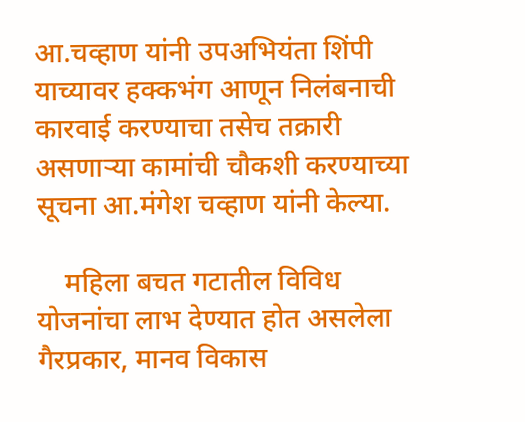आ.चव्हाण यांनी उपअभियंता शिंपी याच्यावर हक्कभंग आणून निलंबनाची कारवाई करण्याचा तसेच तक्रारी असणाऱ्या कामांची चौकशी करण्याच्या सूचना आ.मंगेश चव्हाण यांनी केल्या.

    महिला बचत गटातील विविध योजनांचा लाभ देण्यात होत असलेला गैरप्रकार, मानव विकास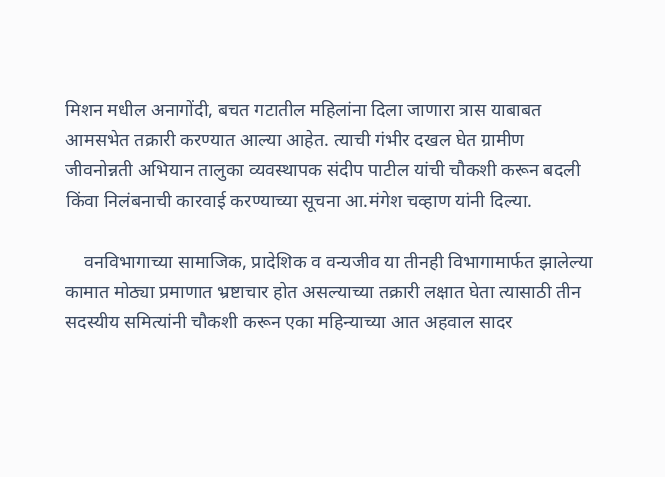मिशन मधील अनागोंदी, बचत गटातील महिलांना दिला जाणारा त्रास याबाबत आमसभेत तक्रारी करण्यात आल्या आहेत. त्याची गंभीर दखल घेत ग्रामीण जीवनोन्नती अभियान तालुका व्यवस्थापक संदीप पाटील यांची चौकशी करून बदली किंवा निलंबनाची कारवाई करण्याच्या सूचना आ.मंगेश चव्हाण यांनी दिल्या.

    वनविभागाच्या सामाजिक, प्रादेशिक व वन्यजीव या तीनही विभागामार्फत झालेल्या कामात मोठ्या प्रमाणात भ्रष्टाचार होत असल्याच्या तक्रारी लक्षात घेता त्यासाठी तीन सदस्यीय समित्यांनी चौकशी करून एका महिन्याच्या आत अहवाल सादर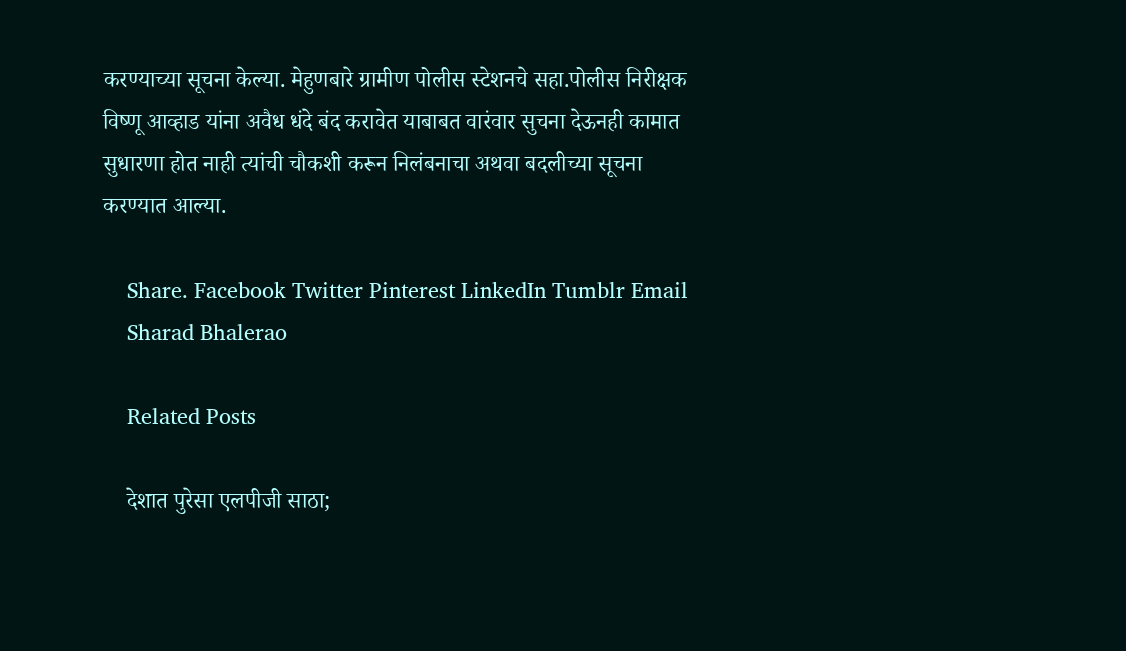करण्याच्या सूचना केल्या. मेहुणबारे ग्रामीण पोलीस स्टेशनचे सहा.पोलीस निरीक्षक विष्णू आव्हाड यांना अवैध धंदे बंद करावेत याबाबत वारंवार सुचना देऊनही कामात सुधारणा होत नाही त्यांची चौकशी करून निलंबनाचा अथवा बदलीच्या सूचना करण्यात आल्या.

    Share. Facebook Twitter Pinterest LinkedIn Tumblr Email
    Sharad Bhalerao

    Related Posts

    देशात पुरेसा एलपीजी साठा;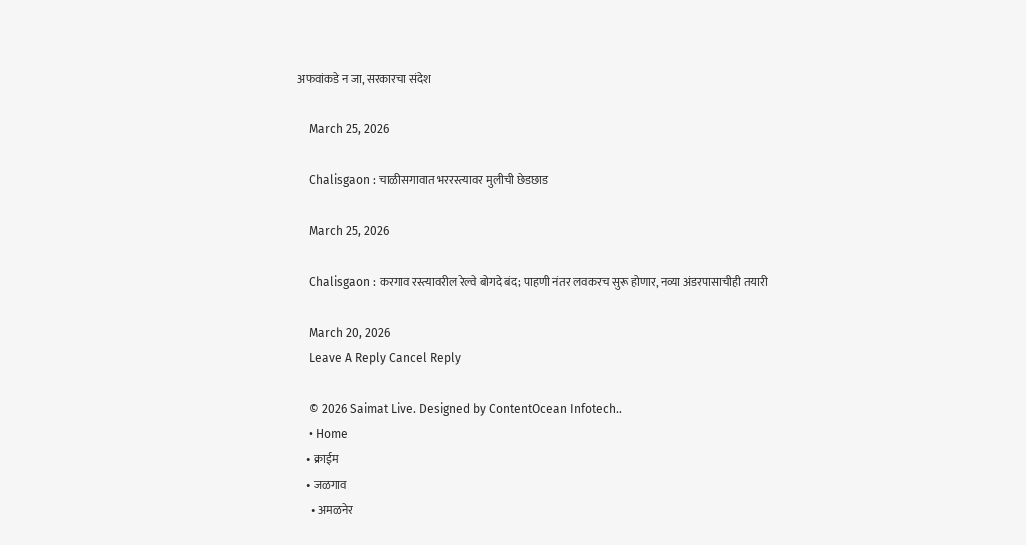अफवांकडे न जा, सरकारचा संदेश

    March 25, 2026

    Chalisgaon : चाळीसगावात भररस्त्यावर मुलीची छेडछाड

    March 25, 2026

    Chalisgaon : करगाव रस्त्यावरील रेल्वे बोगदे बंद; पाहणी नंतर लवकरच सुरू होणार, नव्या अंडरपासाचीही तयारी

    March 20, 2026
    Leave A Reply Cancel Reply

    © 2026 Saimat Live. Designed by ContentOcean Infotech..
    • Home
    • क्राईम
    • जळगाव
      • अमळनेर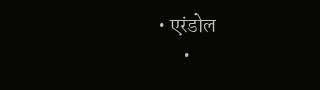• एरंडोल
      •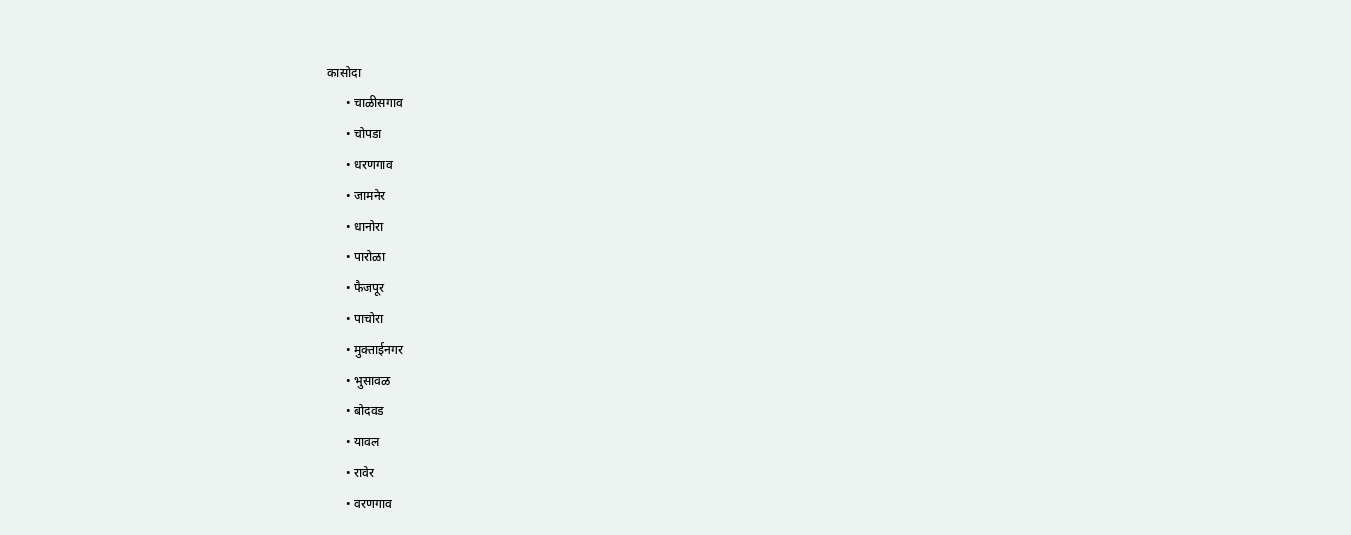कासोदा
      • चाळीसगाव
      • चोपडा
      • धरणगाव
      • जामनेर
      • धानोरा
      • पारोळा
      • फैजपूर
      • पाचोरा
      • मुक्ताईनगर
      • भुसावळ
      • बोदवड
      • यावल
      • रावेर
      • वरणगाव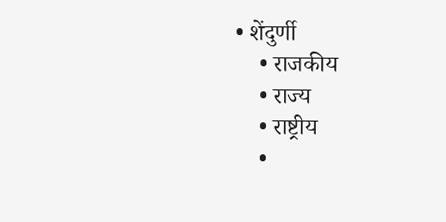• शेंदुर्णी
    • राजकीय
    • राज्य
    • राष्ट्रीय
    •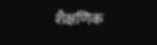शैक्षणिक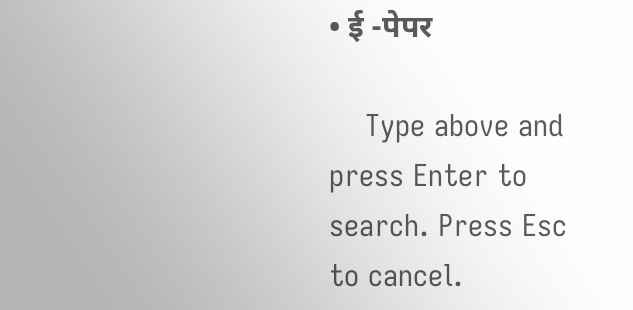• ई -पेपर

    Type above and press Enter to search. Press Esc to cancel.